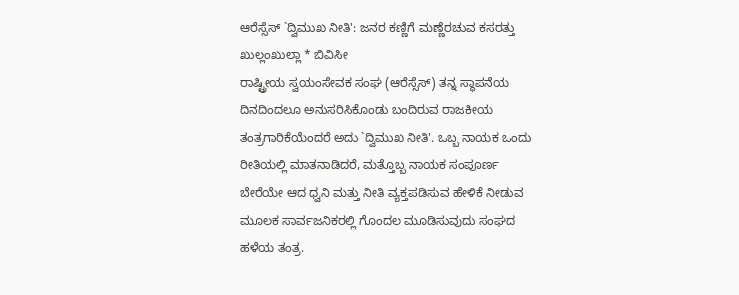ಆರೆಸ್ಸೆಸ್ `ದ್ವಿಮುಖ ನೀತಿ': ಜನರ ಕಣ್ಣಿಗೆ ಮಣ್ಣೆರಚುವ ಕಸರತ್ತು
ಖುಲ್ಲಂಖುಲ್ಲಾ * ಬಿವಿಸೀ
ರಾಷ್ಟ್ರೀಯ ಸ್ವಯಂಸೇವಕ ಸಂಘ (ಆರೆಸ್ಸೆಸ್) ತನ್ನ ಸ್ಥಾಪನೆಯ ದಿನದಿಂದಲೂ ಅನುಸರಿಸಿಕೊಂಡು ಬಂದಿರುವ ರಾಜಕೀಯ ತಂತ್ರಗಾರಿಕೆಯೆಂದರೆ ಅದು `ದ್ವಿಮುಖ ನೀತಿ'. ಒಬ್ಬ ನಾಯಕ ಒಂದು ರೀತಿಯಲ್ಲಿ ಮಾತನಾಡಿದರೆ, ಮತ್ತೊಬ್ಬ ನಾಯಕ ಸಂಪೂರ್ಣ ಬೇರೆಯೇ ಆದ ಧ್ವನಿ ಮತ್ತು ನೀತಿ ವ್ಯಕ್ತಪಡಿಸುವ ಹೇಳಿಕೆ ನೀಡುವ ಮೂಲಕ ಸಾರ್ವಜನಿಕರಲ್ಲಿ ಗೊಂದಲ ಮೂಡಿಸುವುದು ಸಂಘದ ಹಳೆಯ ತಂತ್ರ.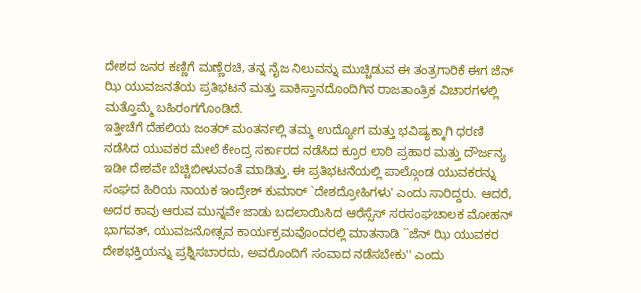ದೇಶದ ಜನರ ಕಣ್ಣಿಗೆ ಮಣ್ಣೆರಚಿ, ತನ್ನ ನೈಜ ನಿಲುವನ್ನು ಮುಚ್ಚಿಡುವ ಈ ತಂತ್ರಗಾರಿಕೆ ಈಗ ಜೆನ್ ಝಿ ಯುವಜನತೆಯ ಪ್ರತಿಭಟನೆ ಮತ್ತು ಪಾಕಿಸ್ತಾನದೊಂದಿಗಿನ ರಾಜತಾಂತ್ರಿಕ ವಿಚಾರಗಳಲ್ಲಿ ಮತ್ತೊಮ್ಮೆ ಬಹಿರಂಗಗೊಂಡಿದೆ.
ಇತ್ತೀಚೆಗೆ ದೆಹಲಿಯ ಜಂತರ್ ಮಂತರ್ನಲ್ಲಿ ತಮ್ಮ ಉದ್ಯೋಗ ಮತ್ತು ಭವಿಷ್ಯಕ್ಕಾಗಿ ಧರಣಿ ನಡೆಸಿದ ಯುವಕರ ಮೇಲೆ ಕೇಂದ್ರ ಸರ್ಕಾರದ ನಡೆಸಿದ ಕ್ರೂರ ಲಾಠಿ ಪ್ರಹಾರ ಮತ್ತು ದೌರ್ಜನ್ಯ ಇಡೀ ದೇಶವೇ ಬೆಚ್ಚಿಬೀಳುವಂತೆ ಮಾಡಿತ್ತು. ಈ ಪ್ರತಿಭಟನೆಯಲ್ಲಿ ಪಾಲ್ಗೊಂಡ ಯುವಕರನ್ನು ಸಂಘದ ಹಿರಿಯ ನಾಯಕ ಇಂದ್ರೇಶ್ ಕುಮಾರ್ `ದೇಶದ್ರೋಹಿಗಳು' ಎಂದು ಸಾರಿದ್ದರು. ಆದರೆ, ಅದರ ಕಾವು ಆರುವ ಮುನ್ನವೇ ಜಾಡು ಬದಲಾಯಿಸಿದ ಆರೆಸ್ಸೆಸ್ ಸರಸಂಘಚಾಲಕ ಮೋಹನ್ ಭಾಗವತ್, ಯುವಜನೋತ್ಸವ ಕಾರ್ಯಕ್ರಮವೊಂದರಲ್ಲಿ ಮಾತನಾಡಿ ``ಜೆನ್ ಝಿ ಯುವಕರ ದೇಶಭಕ್ತಿಯನ್ನು ಪ್ರಶ್ನಿಸಬಾರದು, ಅವರೊಂದಿಗೆ ಸಂವಾದ ನಡೆಸಬೇಕು'' ಎಂದು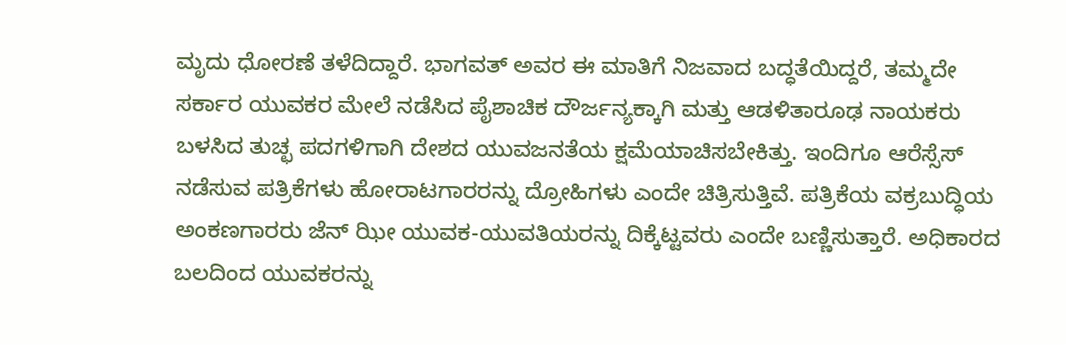ಮೃದು ಧೋರಣೆ ತಳೆದಿದ್ದಾರೆ. ಭಾಗವತ್ ಅವರ ಈ ಮಾತಿಗೆ ನಿಜವಾದ ಬದ್ಧತೆಯಿದ್ದರೆ, ತಮ್ಮದೇ ಸರ್ಕಾರ ಯುವಕರ ಮೇಲೆ ನಡೆಸಿದ ಪೈಶಾಚಿಕ ದೌರ್ಜನ್ಯಕ್ಕಾಗಿ ಮತ್ತು ಆಡಳಿತಾರೂಢ ನಾಯಕರು ಬಳಸಿದ ತುಚ್ಛ ಪದಗಳಿಗಾಗಿ ದೇಶದ ಯುವಜನತೆಯ ಕ್ಷಮೆಯಾಚಿಸಬೇಕಿತ್ತು. ಇಂದಿಗೂ ಆರೆಸ್ಸೆಸ್ ನಡೆಸುವ ಪತ್ರಿಕೆಗಳು ಹೋರಾಟಗಾರರನ್ನು ದ್ರೋಹಿಗಳು ಎಂದೇ ಚಿತ್ರಿಸುತ್ತಿವೆ. ಪತ್ರಿಕೆಯ ವಕ್ರಬುದ್ಧಿಯ ಅಂಕಣಗಾರರು ಜೆನ್ ಝೀ ಯುವಕ-ಯುವತಿಯರನ್ನು ದಿಕ್ಕೆಟ್ಟವರು ಎಂದೇ ಬಣ್ಣಿಸುತ್ತಾರೆ. ಅಧಿಕಾರದ ಬಲದಿಂದ ಯುವಕರನ್ನು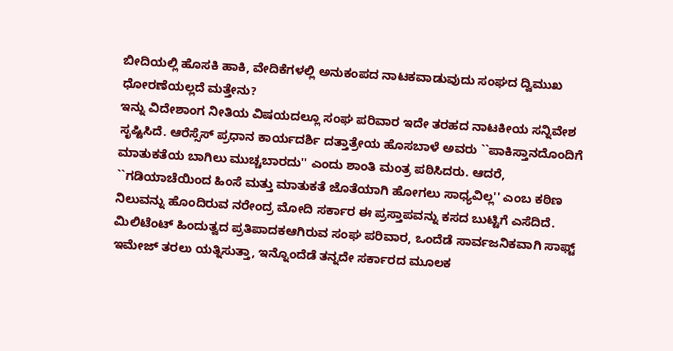ಬೀದಿಯಲ್ಲಿ ಹೊಸಕಿ ಹಾಕಿ, ವೇದಿಕೆಗಳಲ್ಲಿ ಅನುಕಂಪದ ನಾಟಕವಾಡುವುದು ಸಂಘದ ದ್ವಿಮುಖ ಧೋರಣೆಯಲ್ಲದೆ ಮತ್ತೇನು?
ಇನ್ನು ವಿದೇಶಾಂಗ ನೀತಿಯ ವಿಷಯದಲ್ಲೂ ಸಂಘ ಪರಿವಾರ ಇದೇ ತರಹದ ನಾಟಕೀಯ ಸನ್ನಿವೇಶ ಸೃಷ್ಟಿಸಿದೆ. ಆರೆಸ್ಸೆಸ್ ಪ್ರಧಾನ ಕಾರ್ಯದರ್ಶಿ ದತ್ತಾತ್ರೇಯ ಹೊಸಬಾಳೆ ಅವರು ``ಪಾಕಿಸ್ತಾನದೊಂದಿಗೆ ಮಾತುಕತೆಯ ಬಾಗಿಲು ಮುಚ್ಚಬಾರದು'' ಎಂದು ಶಾಂತಿ ಮಂತ್ರ ಪಠಿಸಿದರು. ಆದರೆ, ``ಗಡಿಯಾಚೆಯಿಂದ ಹಿಂಸೆ ಮತ್ತು ಮಾತುಕತೆ ಜೊತೆಯಾಗಿ ಹೋಗಲು ಸಾಧ್ಯವಿಲ್ಲ'' ಎಂಬ ಕಠಿಣ ನಿಲುವನ್ನು ಹೊಂದಿರುವ ನರೇಂದ್ರ ಮೋದಿ ಸರ್ಕಾರ ಈ ಪ್ರಸ್ತಾಪವನ್ನು ಕಸದ ಬುಟ್ಟಿಗೆ ಎಸೆದಿದೆ. ಮಿಲಿಟೆಂಟ್ ಹಿಂದುತ್ವದ ಪ್ರತಿಪಾದಕಆಗಿರುವ ಸಂಘ ಪರಿವಾರ, ಒಂದೆಡೆ ಸಾರ್ವಜನಿಕವಾಗಿ ಸಾಫ್ಟ್ ಇಮೇಜ್ ತರಲು ಯತ್ನಿಸುತ್ತಾ, ಇನ್ನೊಂದೆಡೆ ತನ್ನದೇ ಸರ್ಕಾರದ ಮೂಲಕ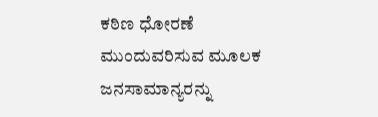ಕಠಿಣ ಧೋರಣೆ ಮುಂದುವರಿಸುವ ಮೂಲಕ ಜನಸಾಮಾನ್ಯರನ್ನು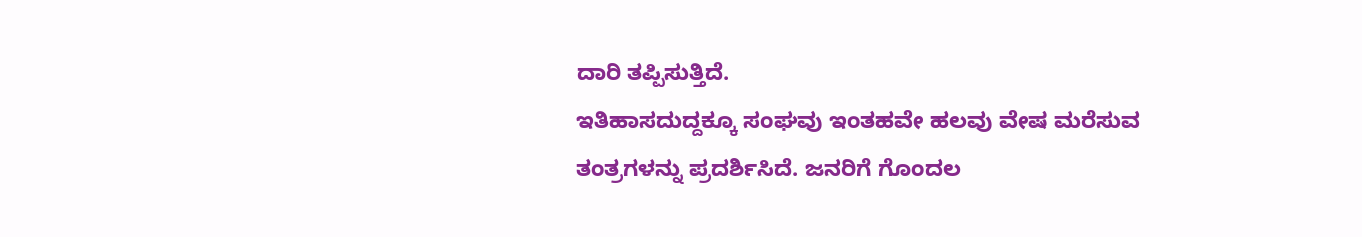ದಾರಿ ತಪ್ಪಿಸುತ್ತಿದೆ.
ಇತಿಹಾಸದುದ್ದಕ್ಕೂ ಸಂಘವು ಇಂತಹವೇ ಹಲವು ವೇಷ ಮರೆಸುವ ತಂತ್ರಗಳನ್ನು ಪ್ರದರ್ಶಿಸಿದೆ. ಜನರಿಗೆ ಗೊಂದಲ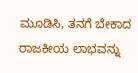ಮೂಡಿಸಿ, ತನಗೆ ಬೇಕಾದ ರಾಜಕೀಯ ಲಾಭವನ್ನು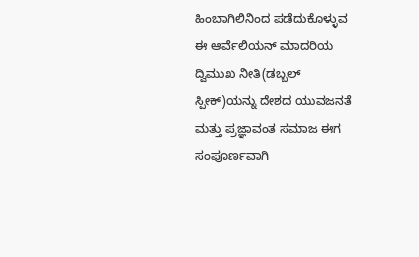ಹಿಂಬಾಗಿಲಿನಿಂದ ಪಡೆದುಕೊಳ್ಳುವ ಈ ಆರ್ವೆಲಿಯನ್ ಮಾದರಿಯ ದ್ವಿಮುಖ ನೀತಿ(ಡಬ್ಬಲ್ ಸ್ಪೀಕ್)ಯನ್ನು ದೇಶದ ಯುವಜನತೆ ಮತ್ತು ಪ್ರಜ್ಞಾವಂತ ಸಮಾಜ ಈಗ ಸಂಪೂರ್ಣವಾಗಿ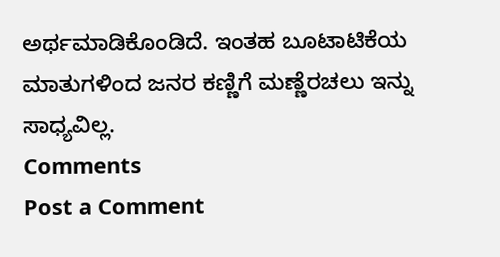ಅರ್ಥಮಾಡಿಕೊಂಡಿದೆ. ಇಂತಹ ಬೂಟಾಟಿಕೆಯ ಮಾತುಗಳಿಂದ ಜನರ ಕಣ್ಣಿಗೆ ಮಣ್ಣೆರಚಲು ಇನ್ನು ಸಾಧ್ಯವಿಲ್ಲ.
Comments
Post a Comment